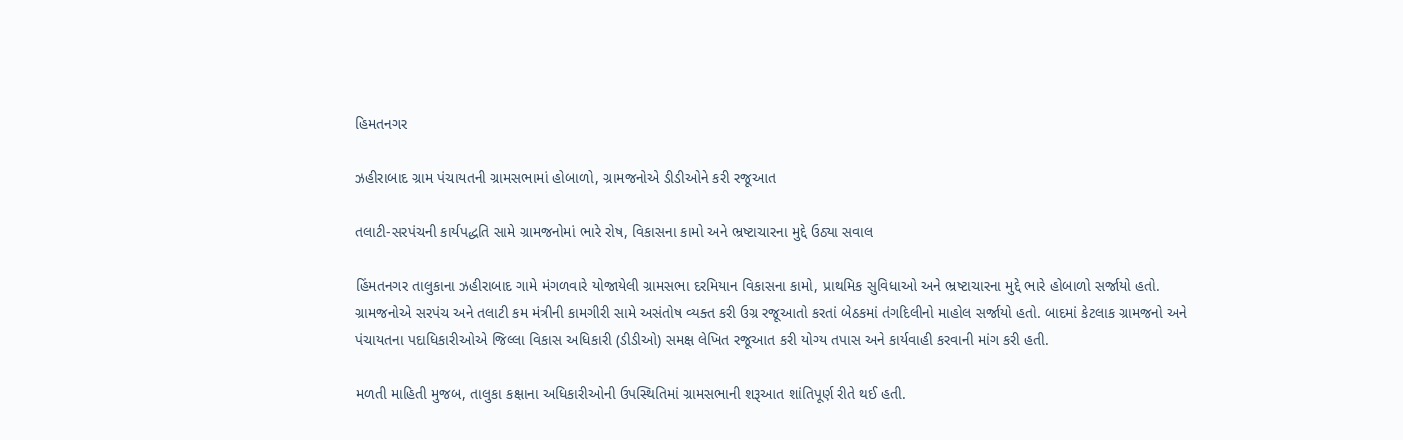હિમતનગર

ઝહીરાબાદ ગ્રામ પંચાયતની ગ્રામસભામાં હોબાળો, ગ્રામજનોએ ડીડીઓને કરી રજૂઆત

તલાટી-સરપંચની કાર્યપદ્ધતિ સામે ગ્રામજનોમાં ભારે રોષ, વિકાસના કામો અને ભ્રષ્ટાચારના મુદ્દે ઉઠ્યા સવાલ

હિંમતનગર તાલુકાના ઝહીરાબાદ ગામે મંગળવારે યોજાયેલી ગ્રામસભા દરમિયાન વિકાસના કામો, પ્રાથમિક સુવિધાઓ અને ભ્રષ્ટાચારના મુદ્દે ભારે હોબાળો સર્જાયો હતો. ગ્રામજનોએ સરપંચ અને તલાટી કમ મંત્રીની કામગીરી સામે અસંતોષ વ્યક્ત કરી ઉગ્ર રજૂઆતો કરતાં બેઠકમાં તંગદિલીનો માહોલ સર્જાયો હતો. બાદમાં કેટલાક ગ્રામજનો અને પંચાયતના પદાધિકારીઓએ જિલ્લા વિકાસ અધિકારી (ડીડીઓ) સમક્ષ લેખિત રજૂઆત કરી યોગ્ય તપાસ અને કાર્યવાહી કરવાની માંગ કરી હતી.

મળતી માહિતી મુજબ, તાલુકા કક્ષાના અધિકારીઓની ઉપસ્થિતિમાં ગ્રામસભાની શરૂઆત શાંતિપૂર્ણ રીતે થઈ હતી.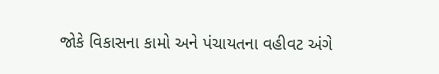જોકે વિકાસના કામો અને પંચાયતના વહીવટ અંગે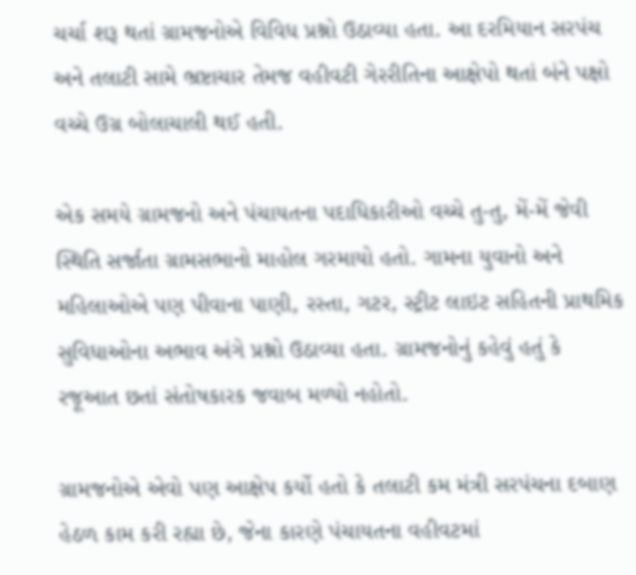ચર્ચા શરૂ થતાં ગ્રામજનોએ વિવિધ પ્રશ્નો ઉઠાવ્યા હતા. આ દરમિયાન સરપંચ અને તલાટી સામે ભ્રષ્ટાચાર તેમજ વહીવટી ગેરરીતિના આક્ષેપો થતાં બંને પક્ષો વચ્ચે ઉગ્ર બોલાચાલી થઈ હતી.

એક સમયે ગ્રામજનો અને પંચાયતના પદાધિકારીઓ વચ્ચે તુ-તુ, મેં-મેં જેવી સ્થિતિ સર્જાતા ગ્રામસભાનો માહોલ ગરમાયો હતો. ગામના યુવાનો અને મહિલાઓએ પણ પીવાના પાણી, રસ્તા, ગટર, સ્ટ્રીટ લાઇટ સહિતની પ્રાથમિક સુવિધાઓના અભાવ અંગે પ્રશ્નો ઉઠાવ્યા હતા. ગ્રામજનોનું કહેવું હતું કે રજૂઆત છતાં સંતોષકારક જવાબ મળ્યો નહોતો.

ગ્રામજનોએ એવો પણ આક્ષેપ કર્યો હતો કે તલાટી કમ મંત્રી સરપંચના દબાણ હેઠળ કામ કરી રહ્યા છે, જેના કારણે પંચાયતના વહીવટમાં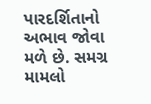પારદર્શિતાનો અભાવ જોવા મળે છે. સમગ્ર મામલો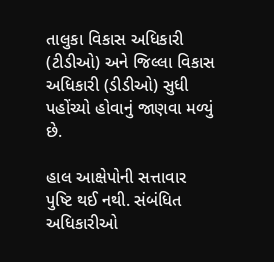તાલુકા વિકાસ અધિકારી (ટીડીઓ) અને જિલ્લા વિકાસ અધિકારી (ડીડીઓ) સુધી પહોંચ્યો હોવાનું જાણવા મળ્યું છે.

હાલ આક્ષેપોની સત્તાવાર પુષ્ટિ થઈ નથી. સંબંધિત અધિકારીઓ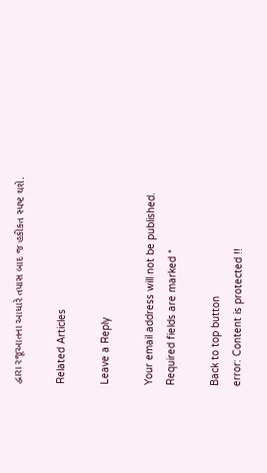દ્વારા રજૂઆતના આધારે તપાસ બાદ જ હકીકત સ્પષ્ટ થશે.

Related Articles

Leave a Reply

Your email address will not be published. Required fields are marked *

Back to top button
error: Content is protected !!